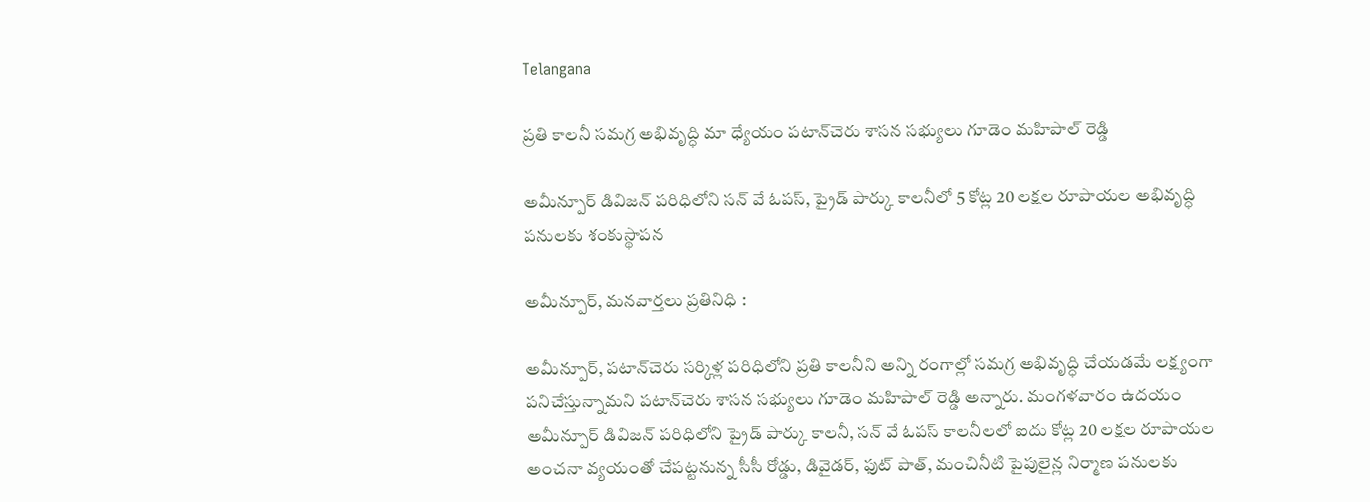Telangana

ప్రతి కాలనీ సమగ్ర అభివృద్ధి మా ధ్యేయం పటాన్‌చెరు శాసన సభ్యులు గూడెం మహిపాల్ రెడ్డి

అమీన్పూర్ డివిజన్ పరిధిలోని సన్ వే ఓపస్, ప్రైడ్ పార్కు కాలనీలో 5 కోట్ల 20 లక్షల రూపాయల అభివృద్ధి పనులకు శంకుస్థాపన

అమీన్పూర్, మనవార్తలు ప్రతినిధి :

అమీన్పూర్, పటాన్‌చెరు సర్కిళ్ల పరిధిలోని ప్రతి కాలనీని అన్ని రంగాల్లో సమగ్ర అభివృద్ధి చేయడమే లక్ష్యంగా పనిచేస్తున్నామని పటాన్‌చెరు శాసన సభ్యులు గూడెం మహిపాల్ రెడ్డి అన్నారు. మంగళవారం ఉదయం అమీన్పూర్ డివిజన్ పరిధిలోని ప్రైడ్ పార్కు కాలనీ, సన్ వే ఓపస్ కాలనీలలో ఐదు కోట్ల 20 లక్షల రూపాయల అంచనా వ్యయంతో చేపట్టనున్న సీసీ రోడ్డు, డివైడర్, ఫుట్ పాత్, మంచినీటి పైపులైన్ల నిర్మాణ పనులకు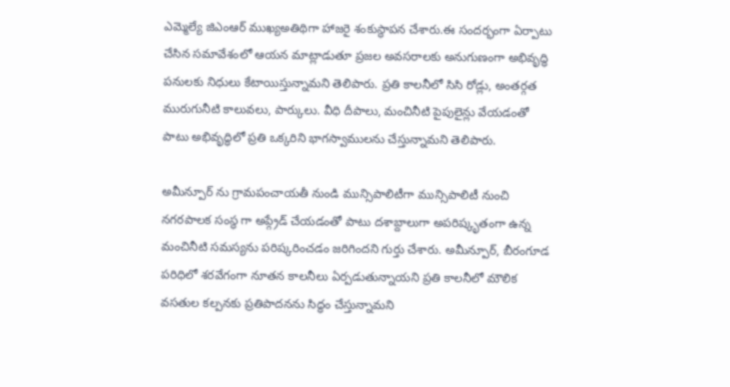ఎమ్మెల్యే జిఎంఆర్ ముఖ్యఅతిథిగా హాజరై శంకుస్థాపన చేశారు.ఈ సందర్భంగా ఏర్పాటు చేసిన సమావేశంలో ఆయన మాట్లాడుతూ ప్రజల అవసరాలకు అనుగుణంగా అభివృద్ధి పనులకు నిధులు కేటాయిస్తున్నామని తెలిపారు. ప్రతి కాలనీలో సిసి రోడ్లు, అంతర్గత మురుగునీటి కాలువలు, పార్కులు. వీధి దీపాలు, మంచినీటి పైపులైన్లు వేయడంతో పాటు అభివృద్ధిలో ప్రతి ఒక్కరిని భాగస్వాములను చేస్తున్నామని తెలిపారు.

అమీన్పూర్ ను గ్రామపంచాయతీ నుండి మున్సిపాలిటీగా మున్సిపాలిటీ నుంచి నగరపాలక సంస్థ గా అప్గ్రేడ్ చేయడంతో పాటు దశాబ్దాలుగా అపరిష్కృతంగా ఉన్న మంచినీటి సమస్యను పరిష్కరించడం జరిగిందని గుర్తు చేశారు. అమీన్పూర్, బీరంగూడ పరిధిలో శరవేగంగా నూతన కాలనీలు ఏర్పడుతున్నాయని ప్రతి కాలనీలో మౌలిక వసతుల కల్పనకు ప్రతిపాదనను సిద్ధం చేస్తున్నామని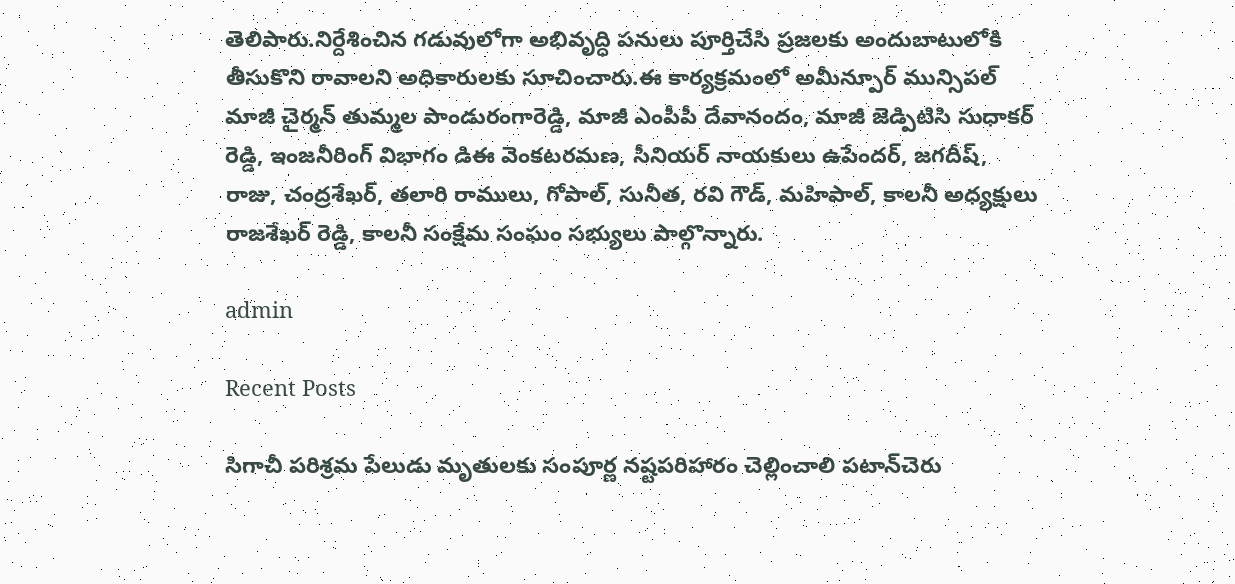తెలిపారు.నిర్దేశించిన గడువులోగా అభివృద్ధి పనులు పూర్తిచేసి ప్రజలకు అందుబాటులోకి తీసుకొని రావాలని అధికారులకు సూచించారు.ఈ కార్యక్రమంలో అమీన్పూర్ మున్సిపల్ మాజీ చైర్మన్ తుమ్మల పాండురంగారెడ్డి, మాజీ ఎంపీపీ దేవానందం, మాజీ జెడ్పిటిసి సుధాకర్ రెడ్డి, ఇంజనీరింగ్ విభాగం డిఈ వెంకటరమణ, సీనియర్ నాయకులు ఉపేందర్, జగదీష్, రాజు, చంద్రశేఖర్, తలారి రాములు, గోపాల్, సునీత, రవి గౌడ్, మహిపాల్, కాలనీ అధ్యక్షులు రాజశేఖర్ రెడ్డి, కాలనీ సంక్షేమ సంఘం సభ్యులు పాల్గొన్నారు.

admin

Recent Posts

సిగాచీ పరిశ్రమ పేలుడు మృతులకు సంపూర్ణ నష్టపరిహారం చెల్లించాలి పటాన్‌చెరు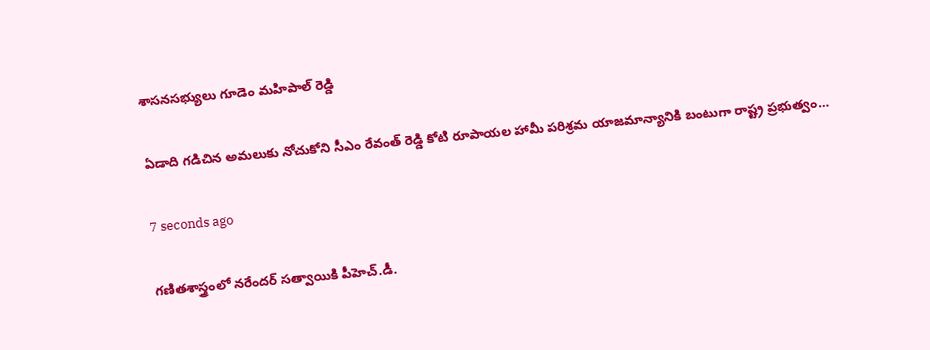శాసనసభ్యులు గూడెం మహిపాల్ రెడ్డి

ఏడాది గడిచిన అమలుకు నోచుకోని సీఎం రేవంత్ రెడ్డి కోటి రూపాయల హామీ పరిశ్రమ యాజమాన్యానికి బంటుగా రాష్ట్ర ప్రభుత్వం…

7 seconds ago

గణితశాస్త్రంలో నరేందర్ సత్వాయికి పీహెచ్.డీ.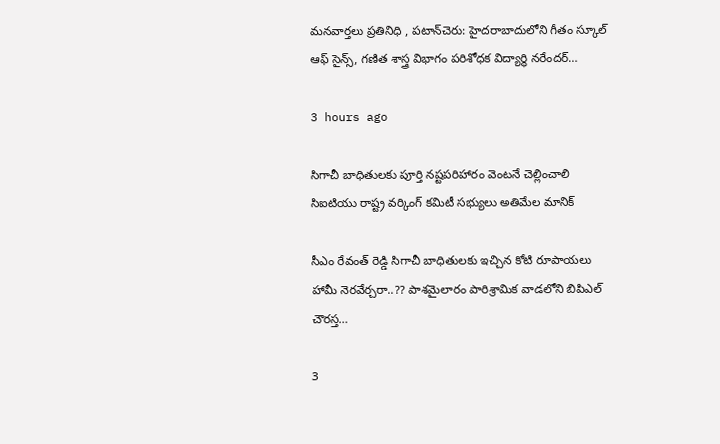మనవార్తలు ప్రతినిధి , పటాన్‌చెరు: హైదరాబాదులోని గీతం స్కూల్ ఆఫ్ సైన్స్, గణిత శాస్త్ర విభాగం పరిశోధక విద్యార్థి నరేందర్…

3 hours ago

సిగాచీ బాధితులకు పూర్తి నష్టపరిహారం వెంటనే చెల్లించాలి సిఐటియు రాష్ట్ర వర్కింగ్ కమిటీ సభ్యులు అతిమేల మానిక్

సీఎం రేవంత్ రెడ్డి సిగాచీ బాధితులకు ఇచ్చిన కోటి రూపాయలు హామీ నెరవేర్చరా..?? పాశమైలారం పారిశ్రామిక వాడలోని బిపిఎల్ చౌరస్త…

3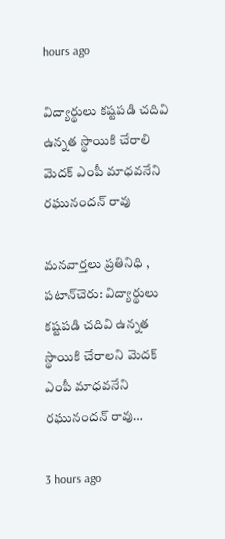hours ago

విద్యార్థులు కష్టపడి చదివి ఉన్నత స్థాయికి చేరాలి మెదక్ ఎంపీ మాధవనేని రఘునందన్ రావు

మనవార్తలు ప్రతినిధి , పటాన్‌చెరు: విద్యార్థులు కష్టపడి చదివి ఉన్నత స్థాయికి చేరాలని మెదక్ ఎంపీ మాధవనేని రఘునందన్ రావు…

3 hours ago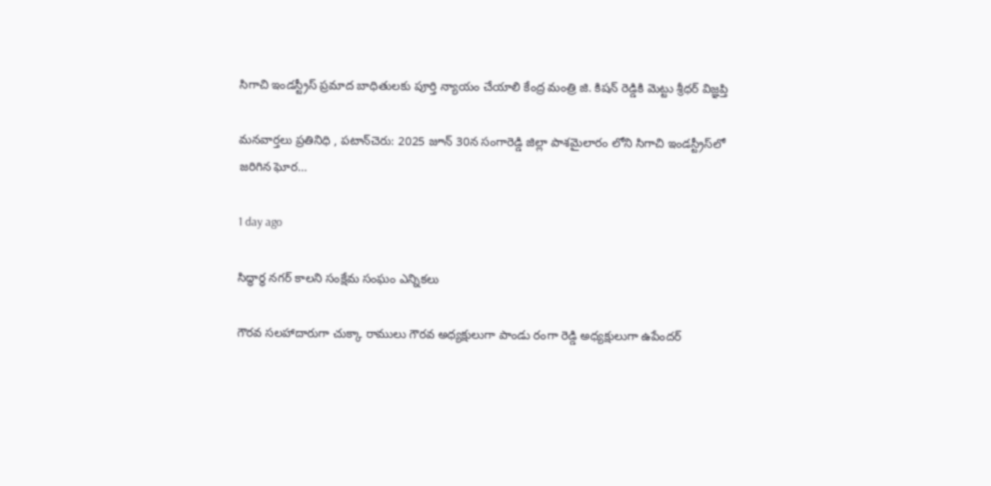సిగాచి ఇండస్ట్రీస్ ప్రమాద బాధితులకు పూర్తి న్యాయం చేయాలి కేంద్ర మంత్రి జి. కిషన్ రెడ్డికి మెట్టు శ్రీధర్ విజ్ఞప్తి

మనవార్తలు ప్రతినిధి , పటాన్‌చెరు: 2025 జూన్ 30న సంగారెడ్డి జిల్లా పాశమైలారం లోని సిగాచి ఇండస్ట్రీస్‌లో జరిగిన ఘోర…

1 day ago

సిద్ధార్థ నగర్ కాలని సంక్షేమ సంఘం ఎన్నికలు

గౌరవ సలహాదారుగా చుక్కా రాములు గౌరవ అధ్యక్షులుగా పాండు రంగా రెడ్డి అధ్యక్షులుగా ఉపేందర్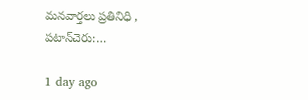మనవార్తలు ప్రతినిధి , పటాన్‌చెరు:…

1 day ago